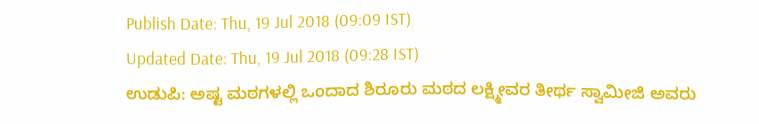Publish Date: Thu, 19 Jul 2018 (09:09 IST)
Updated Date: Thu, 19 Jul 2018 (09:28 IST)
ಉಡುಪಿ: ಅಷ್ಟ ಮಠಗಳಲ್ಲಿ ಒಂದಾದ ಶಿರೂರು ಮಠದ ಲಕ್ಷ್ಮೀವರ ತೀರ್ಥ ಸ್ವಾಮೀಜಿ ಅವರು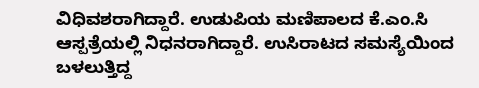ವಿಧಿವಶರಾಗಿದ್ದಾರೆ. ಉಡುಪಿಯ ಮಣಿಪಾಲದ ಕೆ.ಎಂ.ಸಿ ಆಸ್ಪತ್ರೆಯಲ್ಲಿ ನಿಧನರಾಗಿದ್ದಾರೆ. ಉಸಿರಾಟದ ಸಮಸ್ಯೆಯಿಂದ ಬಳಲುತ್ತಿದ್ದ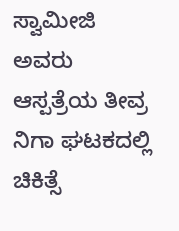ಸ್ವಾಮೀಜಿ ಅವರು ಆಸ್ಪತ್ರೆಯ ತೀವ್ರ ನಿಗಾ ಘಟಕದಲ್ಲಿ ಚಿಕಿತ್ಸೆ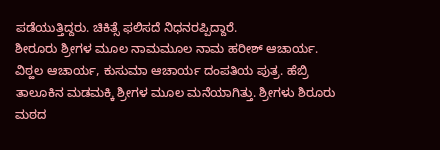ಪಡೆಯುತ್ತಿದ್ದರು. ಚಿಕಿತ್ಸೆ ಫಲಿಸದೆ ನಿಧನರಪ್ಪಿದ್ದಾರೆ.
ಶೀರೂರು ಶ್ರೀಗಳ ಮೂಲ ನಾಮಮೂಲ ನಾಮ ಹರೀಶ್ ಆಚಾರ್ಯ. ವಿಠ್ಹಲ ಆಚಾರ್ಯ, ಕುಸುಮಾ ಆಚಾರ್ಯ ದಂಪತಿಯ ಪುತ್ರ. ಹೆಬ್ರಿ ತಾಲೂಕಿನ ಮಡಮಕ್ಕಿ ಶ್ರೀಗಳ ಮೂಲ ಮನೆಯಾಗಿತ್ತು. ಶ್ರೀಗಳು ಶಿರೂರು ಮಠದ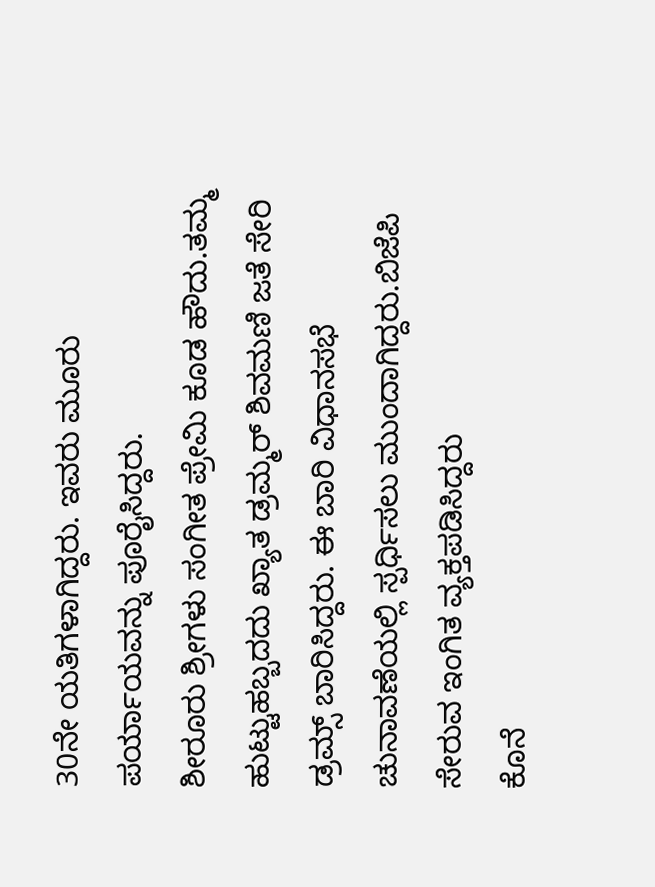30ನೇ ಯತಿಗಳಾಗಿದ್ದರು. ಇವರು ಮೂರು ಪರ್ಯಾಯವನ್ನು ಪೂರೈಸಿದ್ದರು.
ಶೀರೂರು ಶ್ರೀಗಳು ಸಂಗೀತ ಪ್ರೇಮಿ ಕೂಡ ಹೌದು.ತಮ್ಮ ಹುಟ್ಟುಹಬ್ಬದದು ಖ್ಯಾತ ಡ್ರಮ್ಮರ್ ಶಿವಮಣಿ ಜತೆ ಸೇರಿ ಡ್ರಮ್ಸ್ ಬಾರಿಸಿದ್ದರು. ಈ ಬಾರಿ ವಿಧಾನಸಭೆ ಚುನಾವಣೆಯಲ್ಲಿ ಸ್ಪರ್ಧಿಸಲು ಮುಂದಾಗಿದ್ದರು.ಬಿಜೆಪಿ ಸೇರುವ ಇಂಗಿತ ವ್ಯಕ್ತಪಡಿಸಿದ್ದರು
ಕೊನೆ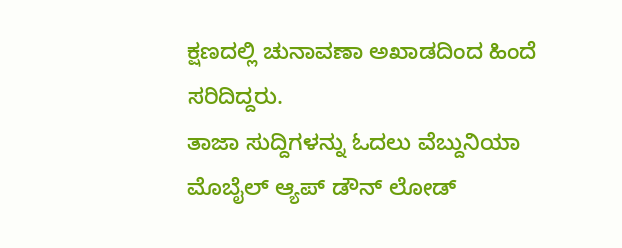ಕ್ಷಣದಲ್ಲಿ ಚುನಾವಣಾ ಅಖಾಡದಿಂದ ಹಿಂದೆ ಸರಿದಿದ್ದರು.
ತಾಜಾ ಸುದ್ದಿಗಳನ್ನು ಓದಲು ವೆಬ್ದುನಿಯಾ
ಮೊಬೈಲ್ ಆ್ಯಪ್ ಡೌನ್ ಲೋಡ್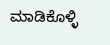ಮಾಡಿಕೊಳ್ಳಿ